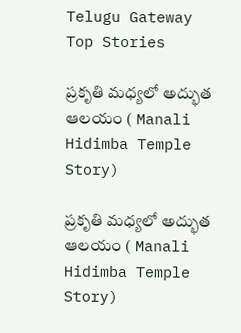Telugu Gateway
Top Stories

ప్రకృతి మధ్యలో అద్భుత ఆలయం ( Manali Hidimba Temple Story)

ప్రకృతి మధ్యలో అద్భుత ఆలయం ( Manali Hidimba Temple Story)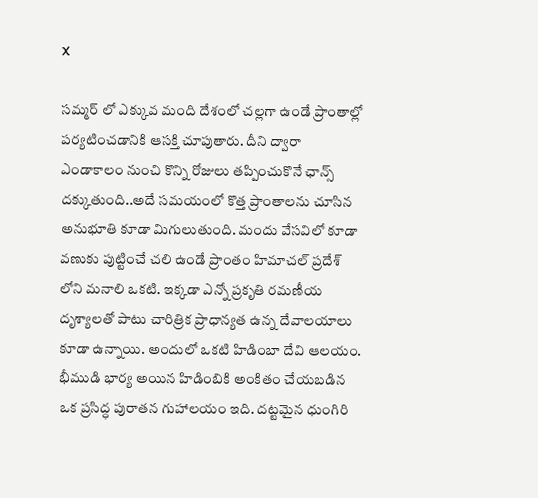X

సమ్మర్ లో ఎక్కువ మంది దేశంలో చల్లగా ఉండే ప్రాంతాల్లో పర్యటించడానికి ఆసక్తి చూపుతారు. దీని ద్వారా ఎండాకాలం నుంచి కొన్ని రోజులు తప్పించుకొనే ఛాన్స్ దక్కుతుంది..అదే సమయంలో కొత్త ప్రాంతాలను చూసిన అనుభూతి కూడా మిగులుతుంది. మందు వేసవిలో కూడా వణుకు పుట్టించే చలి ఉండే ప్రాంతం హిమాచల్ ప్రదేశ్ లోని మనాలి ఒకటి. ఇక్కడా ఎన్నో ప్రకృతి రమణీయ దృశ్యాలతో పాటు చారిత్రిక ప్రాధాన్యత ఉన్న దేవాలయాలు కూడా ఉన్నాయి. అందులో ఒకటి హిడింబా దేవి ఆలయం. భీముడి భార్య అయిన హిడింబికి అంకితం చేయబడిన ఒక ప్రసిద్ధ పురాతన గుహాలయం ఇది. దట్టమైన ధుంగిరి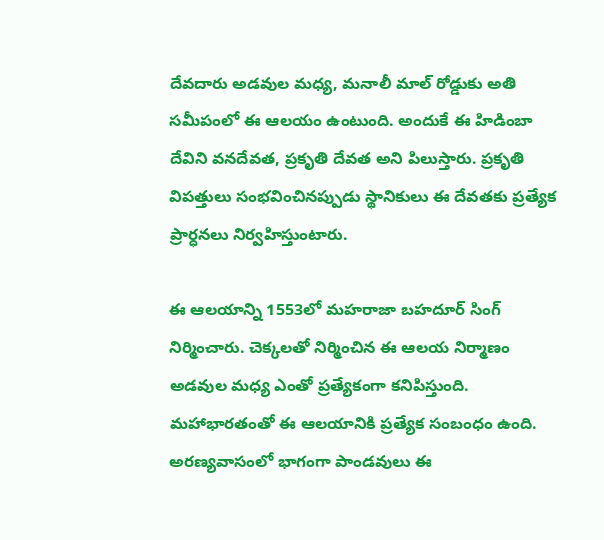దేవదారు అడవుల మధ్య, మనాలీ మాల్ రోడ్డుకు అతి సమీపంలో ఈ ఆలయం ఉంటుంది. అందుకే ఈ హిడింబా దేవిని వనదేవత, ప్రకృతి దేవత అని పిలుస్తారు. ప్రకృతి విపత్తులు సంభవించినప్పుడు స్థానికులు ఈ దేవతకు ప్రత్యేక ప్రార్ధనలు నిర్వహిస్తుంటారు.

ఈ ఆలయాన్ని 1553లో మహరాజా బహదూర్ సింగ్ నిర్మించారు. చెక్కలతో నిర్మించిన ఈ ఆలయ నిర్మాణం అడవుల మధ్య ఎంతో ప్రత్యేకంగా కనిపిస్తుంది. మహాభారతంతో ఈ ఆలయానికి ప్రత్యేక సంబంధం ఉంది. అరణ్యవాసంలో భాగంగా పాండవులు ఈ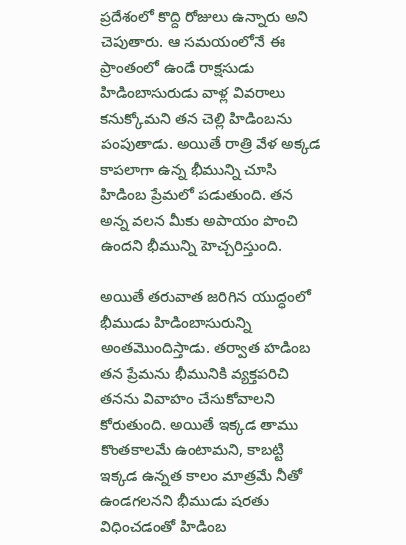ప్రదేశంలో కొద్ది రోజులు ఉన్నారు అని చెపుతారు. ఆ సమయంలోనే ఈ ప్రాంతంలో ఉండే రాక్షసుడు హిడింబాసురుడు వాళ్ల వివరాలు కనుక్కోమని తన చెల్లి హిడింబను పంపుతాడు. అయితే రాత్రి వేళ అక్కడ కాపలాగా ఉన్న భీమున్ని చూసి హిడింబ ప్రేమలో పడుతుంది. తన అన్న వలన మీకు అపాయం పొంచి ఉందని భీమున్ని హెచ్చరిస్తుంది.

అయితే తరువాత జరిగిన యుద్ధంలో భీముడు హిడింబాసురున్ని అంతమొందిస్తాడు. తర్వాత హడింబ తన ప్రేమను భీమునికి వ్యక్తపరిచి తనను వివాహం చేసుకోవాలని కోరుతుంది. అయితే ఇక్కడ తాము కొంతకాలమే ఉంటామని, కాబట్టి ఇక్కడ ఉన్నత కాలం మాత్రమే నీతో ఉండగలనని భీముడు షరతు విధించడంతో హిడింబ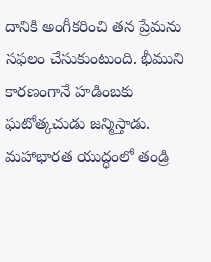దానికి అంగీకరించి తన ప్రేమను సఫలం చేసుకుంటుంది. భీముని కారణంగానే హడింబకు ఘటోత్కచుడు జన్మిస్తాడు. మహాభారత యుద్ధంలో తండ్రి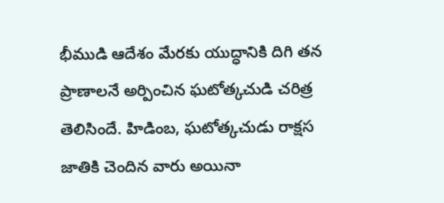భీముడి ఆదేశం మేరకు యుద్ధానికి దిగి తన ప్రాణాలనే అర్పించిన ఘటోత్కచుడి చరిత్ర తెలిసిందే. హిడింబ, ఘటోత్కచుడు రాక్షస జాతికి చెందిన వారు అయినా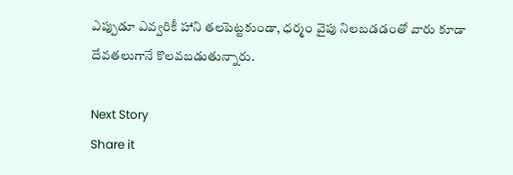ఎప్పుడూ ఎవ్వరికీ హాని తలపెట్టకుండా, ధర్మం వైపు నిలబడడంతో వారు కూడా దేవతలుగానే కొలవబడుతున్నారు.

Next Story
Share it